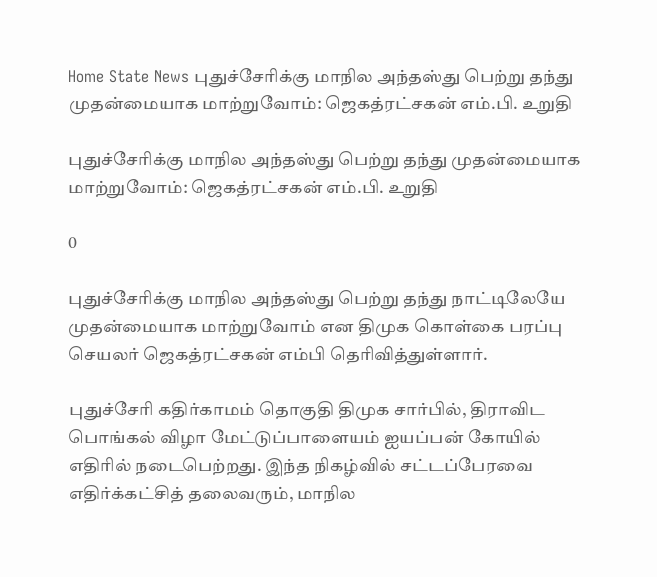Home State News புதுச்சேரிக்கு மாநில அந்தஸ்து பெற்று தந்து முதன்மையாக மாற்றுவோம்: ஜெகத்ரட்சகன் எம்.பி. உறுதி

புதுச்சேரிக்கு மாநில அந்தஸ்து பெற்று தந்து முதன்மையாக மாற்றுவோம்: ஜெகத்ரட்சகன் எம்.பி. உறுதி

0

புதுச்சேரிக்கு மாநில அந்தஸ்து பெற்று தந்து நாட்டிலேயே முதன்மையாக மாற்றுவோம் என திமுக கொள்கை பரப்பு செயலர் ஜெகத்ரட்சகன் எம்பி தெரிவித்துள்ளார்.

புதுச்சேரி கதிர்காமம் தொகுதி திமுக சார்பில், திராவிட பொங்கல் விழா மேட்டுப்பாளையம் ஐயப்பன் கோயில் எதிரில் நடைபெற்றது. இந்த நிகழ்வில் சட்டப்பேரவை எதிர்க்கட்சித் தலைவரும், மாநில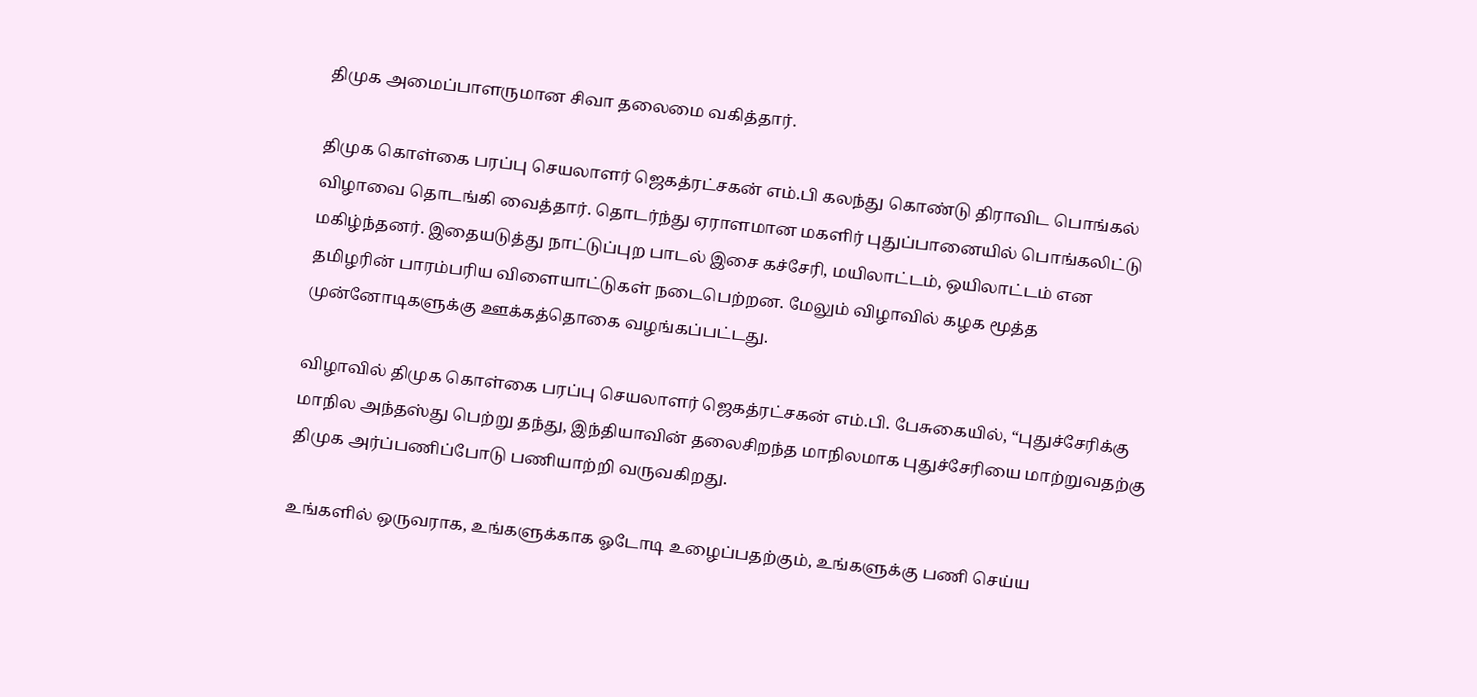திமுக அமைப்பாளருமான சிவா தலைமை வகித்தார்.

திமுக கொள்கை பரப்பு செயலாளர் ஜெகத்ரட்சகன் எம்.பி கலந்து கொண்டு திராவிட பொங்கல் விழாவை தொடங்கி வைத்தார். தொடர்ந்து‌ ஏராளமான மகளிர் புதுப்பானையில் பொங்கலிட்டு மகிழ்ந்தனர். இதையடுத்து நாட்டுப்புற‌ பாடல் இசை கச்சேரி, மயிலாட்டம், ஒயிலாட்டம் என‌ தமிழரின் பாரம்பரிய விளையாட்டுகள் நடைபெற்றன. மேலும் விழாவில் கழக மூத்த முன்னோடிகளுக்கு ஊக்கத்தொகை வழங்கப்பட்டது.

விழாவில் திமுக கொள்கை பரப்பு செயலாளர் ஜெகத்ரட்சகன் எம்.பி. பேசுகையில், “புதுச்சேரிக்கு மாநில அந்தஸ்து பெற்று தந்து, இந்தியாவின் தலைசிறந்த‌ மாநிலமாக புதுச்சேரியை மாற்றுவதற்கு திமுக அர்ப்பணிப்போடு பணியாற்றி வருவகிறது.

உங்களில் ஒருவராக, உங்களுக்காக ஓடோடி உழைப்பதற்கும், உங்களுக்கு பணி செய்ய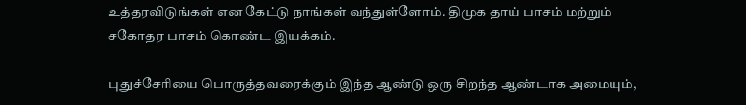உத்தரவிடுங்கள் என கேட்டு நாங்கள் வந்துள்ளோம். திமுக தாய் பாசம் மற்றும் சகோதர பாசம் கொண்ட இயக்கம்.

புதுச்சேரியை பொருத்தவரைக்கும் இந்த ஆண்டு ஒரு சிறந்த ஆண்டாக அமையும்,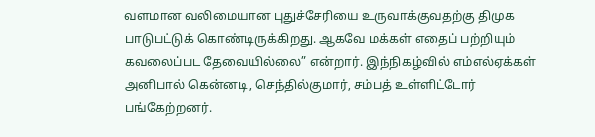வளமான வலிமையான புதுச்சேரியை உருவாக்குவதற்கு திமுக பாடுபட்டுக் கொண்டிருக்கிறது. ஆகவே மக்கள் எதைப் பற்றியும் கவலைப்பட தேவையில்லை” என்றார். இந்நிகழ்வில் எம்எல்ஏக்கள் அனிபால் கென்னடி, செந்தில்குமார், சம்பத் உள்ளிட்டோர் பங்கேற்றனர்.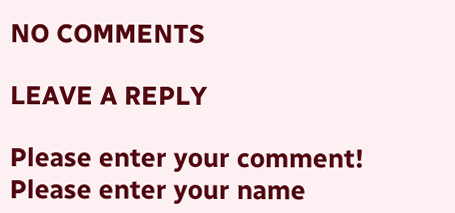NO COMMENTS

LEAVE A REPLY

Please enter your comment!
Please enter your name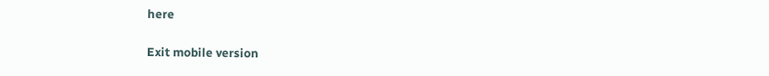here

Exit mobile version